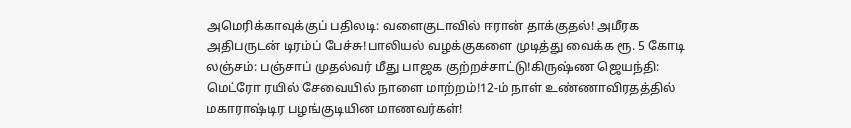அமெரிக்காவுக்குப் பதிலடி: வளைகுடாவில் ஈரான் தாக்குதல்! அமீரக அதிபருடன் டிரம்ப் பேச்சு!பாலியல் வழக்குகளை முடித்து வைக்க ரூ. 5 கோடி லஞ்சம்: பஞ்சாப் முதல்வர் மீது பாஜக குற்றச்சாட்டு!கிருஷ்ண ஜெயந்தி: மெட்ரோ ரயில் சேவையில் நாளை மாற்றம்!12-ம் நாள் உண்ணாவிரதத்தில் மகாராஷ்டிர பழங்குடியின மாணவர்கள்!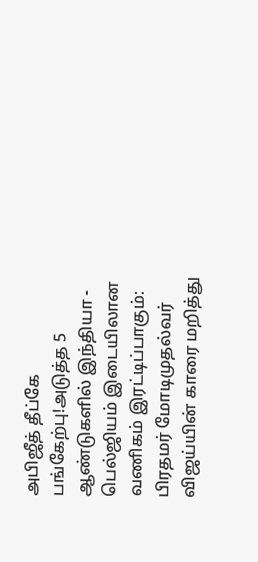அபிஜீத் தீப்கே பங்கேற்பு!அடுத்த 5 ஆண்டுகளில் இந்தியா - பெல்ஜியம் இடையிலான வணிகம் இரட்டிப்பாகும்: பிரதமர் மோடிமுதல்வர் விஜய்யின் காரை மறித்து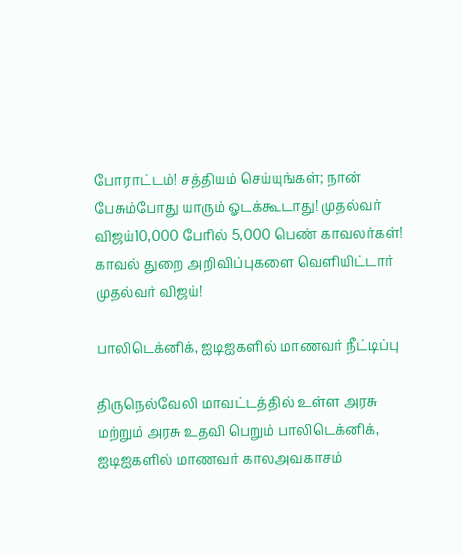போராட்டம்! சத்தியம் செய்யுங்கள்; நான் பேசும்போது யாரும் ஓடக்கூடாது! முதல்வர் விஜய்10,000 பேரில் 5,000 பெண் காவலர்கள்! காவல் துறை அறிவிப்புகளை வெளியிட்டார் முதல்வர் விஜய்!

பாலிடெக்னிக், ஐடிஐகளில் மாணவர் நீட்டிப்பு

திருநெல்வேலி மாவட்டத்தில் உள்ள அரசு மற்றும் அரசு உதவி பெறும் பாலிடெக்னிக், ஐடிஐகளில் மாணவர் காலஅவகாசம்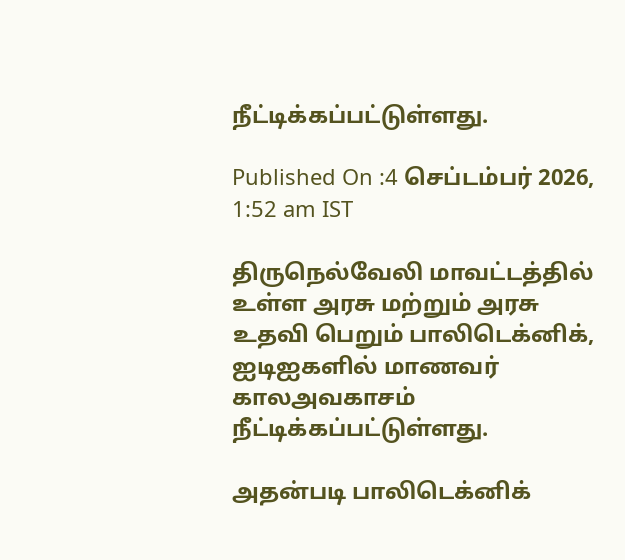நீட்டிக்கப்பட்டுள்ளது.

Published On :4 செப்டம்பர் 2026, 1:52 am IST

திருநெல்வேலி மாவட்டத்தில் உள்ள அரசு மற்றும் அரசு உதவி பெறும் பாலிடெக்னிக், ஐடிஐகளில் மாணவர் காலஅவகாசம் நீட்டிக்கப்பட்டுள்ளது.

அதன்படி பாலிடெக்னிக்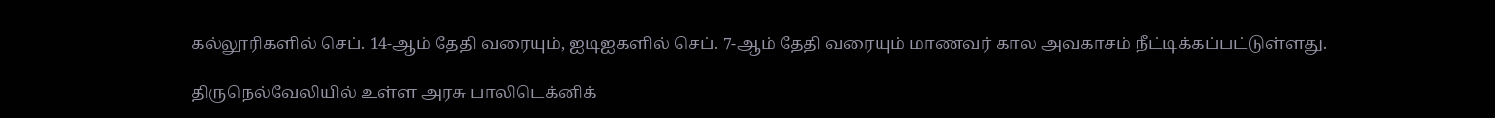கல்லூரிகளில் செப். 14-ஆம் தேதி வரையும், ஐடிஐகளில் செப். 7-ஆம் தேதி வரையும் மாணவர் கால அவகாசம் நீட்டிக்கப்பட்டுள்ளது.

திருநெல்வேலியில் உள்ள அரசு பாலிடெக்னிக்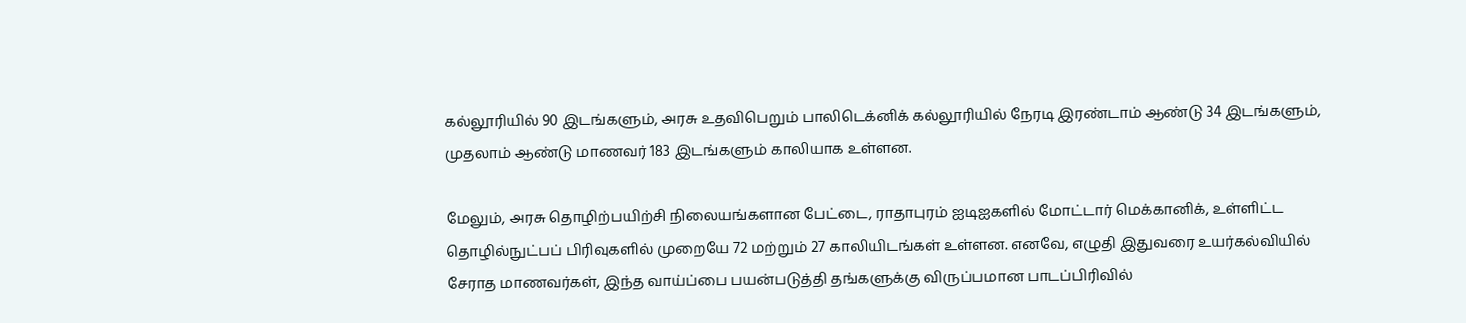கல்லூரியில் 90 இடங்களும், அரசு உதவிபெறும் பாலிடெக்னிக் கல்லூரியில் நேரடி இரண்டாம் ஆண்டு 34 இடங்களும், முதலாம் ஆண்டு மாணவர் 183 இடங்களும் காலியாக உள்ளன.

மேலும், அரசு தொழிற்பயிற்சி நிலையங்களான பேட்டை, ராதாபுரம் ஐடிஐகளில் மோட்டார் மெக்கானிக், உள்ளிட்ட தொழில்நுட்பப் பிரிவுகளில் முறையே 72 மற்றும் 27 காலியிடங்கள் உள்ளன. எனவே, எழுதி இதுவரை உயர்கல்வியில் சேராத மாணவர்கள், இந்த வாய்ப்பை பயன்படுத்தி தங்களுக்கு விருப்பமான பாடப்பிரிவில்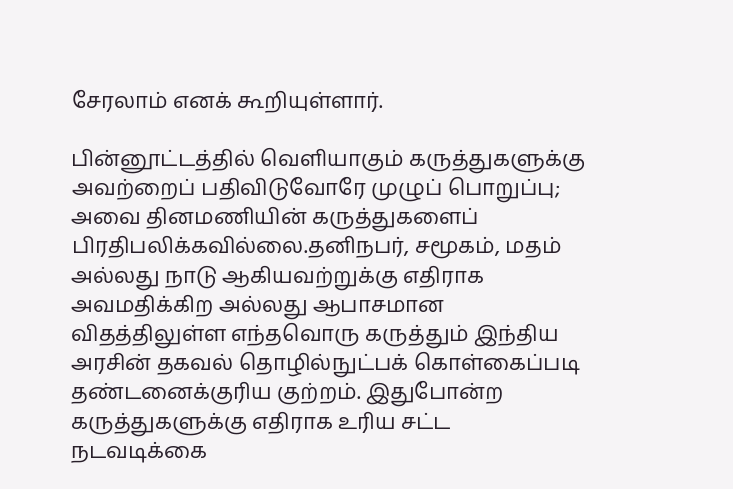சேரலாம் எனக் கூறியுள்ளார்.

பின்னூட்டத்தில் வெளியாகும் கருத்துகளுக்கு அவற்றைப் பதிவிடுவோரே முழுப் பொறுப்பு; அவை தினமணியின் கருத்துகளைப் பிரதிபலிக்கவில்லை.தனிநபர், சமூகம், மதம் அல்லது நாடு ஆகியவற்றுக்கு எதிராக அவமதிக்கிற அல்லது ஆபாசமான விதத்திலுள்ள எந்தவொரு கருத்தும் இந்திய அரசின் தகவல் தொழில்நுட்பக் கொள்கைப்படி தண்டனைக்குரிய குற்றம். இதுபோன்ற கருத்துகளுக்கு எதிராக உரிய சட்ட நடவடிக்கை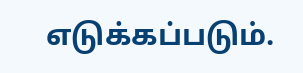எடுக்கப்படும்.